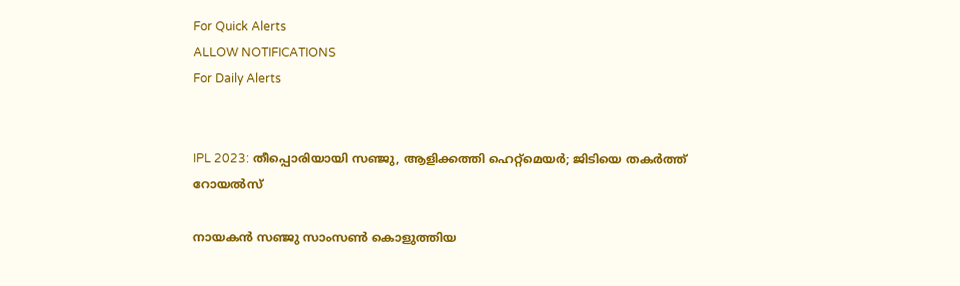For Quick Alerts
ALLOW NOTIFICATIONS
For Daily Alerts


IPL 2023: തീപ്പൊരിയായി സഞ്ജു, ആളിക്കത്തി ഹെറ്റ്‌മെയര്‍; ജിടിയെ തകര്‍ത്ത് റോയല്‍സ്

നായകന്‍ സഞ്ജു സാംസണ്‍ കൊളുത്തിയ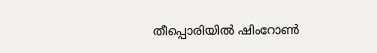തീപ്പൊരിയില്‍ ഷിംറോണ്‍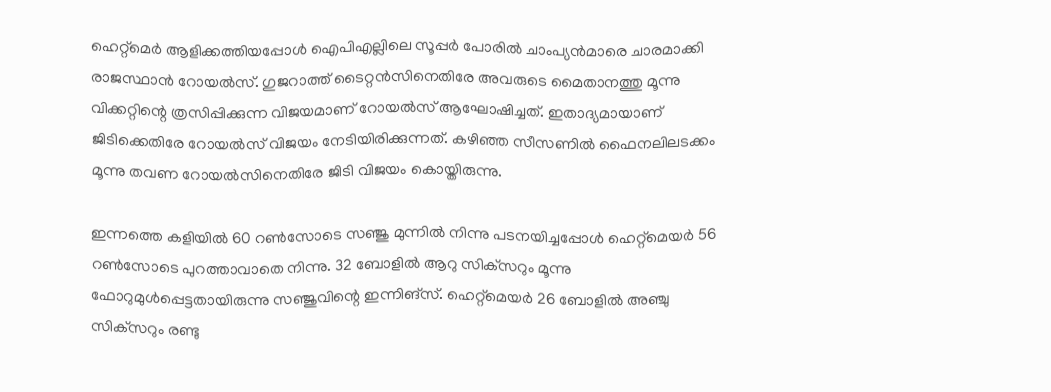ഹെറ്റ്‌മെര്‍ ആളിക്കത്തിയപ്പോള്‍ ഐപിഎല്ലിലെ സൂപ്പര്‍ പോരില്‍ ചാംപ്യന്‍മാരെ ചാരമാക്കി രാജസ്ഥാന്‍ റോയല്‍സ്. ഗുജറാത്ത് ടൈറ്റന്‍സിനെതിരേ അവരുടെ മൈതാനത്തു മൂന്നു വിക്കറ്റിന്റെ ത്രസിപ്പിക്കുന്ന വിജയമാണ് റോയല്‍സ് ആഘോഷിച്ചത്. ഇതാദ്യമായാണ് ജിടിക്കെതിരേ റോയല്‍സ് വിജയം നേടിയിരിക്കുന്നത്. കഴിഞ്ഞ സീസണില്‍ ഫൈനലിലടക്കം മൂന്നു തവണ റോയല്‍സിനെതിരേ ജിടി വിജയം കൊയ്തിരുന്നു.

ഇന്നത്തെ കളിയില്‍ 60 റണ്‍സോടെ സഞ്ജു മുന്നില്‍ നിന്നു പടനയിച്ചപ്പോള്‍ ഹെറ്റ്‌മെയര്‍ 56 റണ്‍സോടെ പുറത്താവാതെ നിന്നു. 32 ബോളില്‍ ആറു സിക്‌സറും മൂന്നു ഫോറുമുള്‍പ്പെട്ടതായിരുന്നു സഞ്ജുവിന്റെ ഇന്നിങ്‌സ്. ഹെറ്റ്‌മെയര്‍ 26 ബോളില്‍ അഞ്ചു സിക്‌സറും രണ്ടു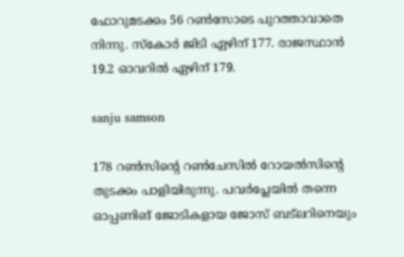ഫോറുമടക്കം 56 റണ്‍സോടെ പുറത്താവാതെ നിന്നു. സ്‌കോര്‍ ജിടി ഏഴിന് 177. രാജസ്ഥാന്‍ 19.2 ഓവറില്‍ ഏഴിന് 179.

sanju samson

178 റണ്‍സിന്റെ റണ്‍ചേസില്‍ റോയല്‍സിന്റെ തുടക്കം പാളിയിരുന്നു. പവര്‍പ്ലേയില്‍ തന്നെ ഓപ്പണിങ് ജോടികളായ ജോസ് ബട്‌ലറിനെയും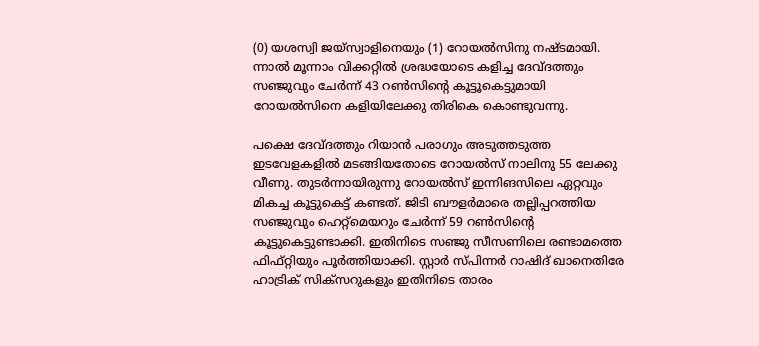(0) യശസ്വി ജയ്‌സ്വാളിനെയും (1) റോയല്‍സിനു നഷ്ടമായി. ന്നാല്‍ മൂന്നാം വിക്കറ്റില്‍ ശ്രദ്ധയോടെ കളിച്ച ദേവ്ദത്തും സഞ്ജുവും ചേര്‍ന്ന് 43 റണ്‍സിന്റെ കൂട്ടൂകെട്ടുമായി റോയല്‍സിനെ കളിയിലേക്കു തിരികെ കൊണ്ടുവന്നു.

പക്ഷെ ദേവ്ദത്തും റിയാന്‍ പരാഗും അടുത്തടുത്ത ഇടവേളകളില്‍ മടങ്ങിയതോടെ റോയല്‍സ് നാലിനു 55 ലേക്കു വീണു. തുടര്‍ന്നായിരുന്നു റോയല്‍സ് ഇന്നിങസിലെ ഏറ്റവും മികച്ച കൂട്ടുകെട്ട് കണ്ടത്. ജിടി ബൗളര്‍മാരെ തല്ലിപ്പറത്തിയ സഞ്ജുവും ഹെറ്റ്‌മെയറും ചേര്‍ന്ന് 59 റണ്‍സിന്റെ കൂട്ടുകെട്ടുണ്ടാക്കി. ഇതിനിടെ സഞ്ജു സീസണിലെ രണ്ടാമത്തെ ഫിഫ്റ്റിയും പൂര്‍ത്തിയാക്കി. സ്റ്റാര്‍ സ്പിന്നര്‍ റാഷിദ് ഖാനെതിരേ ഹാട്രിക് സിക്‌സറുകളും ഇതിനിടെ താരം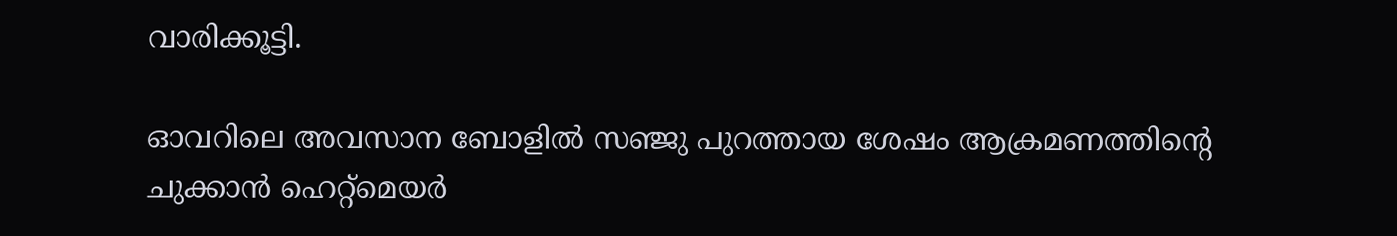വാരിക്കൂട്ടി.

ഓവറിലെ അവസാന ബോളില്‍ സഞ്ജു പുറത്തായ ശേഷം ആക്രമണത്തിന്റെ ചുക്കാന്‍ ഹെറ്റ്‌മെയര്‍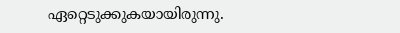ഏറ്റെടുക്കുകയായിരുന്നു.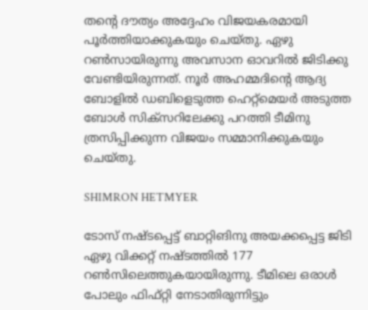തന്റെ ദൗത്യം അദ്ദേഹം വിജയകരമായി പൂര്‍ത്തിയാക്കുകയും ചെയ്തു. ഏഴു റണ്‍സായിരുന്നു അവസാന ഓവറില്‍ ജിടിക്കു വേണ്ടിയിരുന്നത്. നൂര്‍ അഹമ്മദിന്റെ ആദ്യ ബോളില്‍ ഡബിളെടുത്ത ഹെറ്റ്‌മെയര്‍ അടുത്ത ബോള്‍ സിക്‌സറിലേക്കു പറത്തി ടീമിനു ത്രസിപ്പിക്കുന്ന വിജയം സമ്മാനിക്കുകയും ചെയ്തു.

SHIMRON HETMYER

ടോസ് നഷ്ടപ്പെട്ട് ബാറ്റിങിനു അയക്കപ്പെട്ട ജിടി ഏഴു വിക്കറ്റ് നഷ്ടത്തില്‍ 177 റണ്‍സിലെത്തുകയായിരുന്നു. ടീമിലെ ഒരാള്‍ പോലും ഫിഫ്റ്റി നേടാതിരുന്നിട്ടും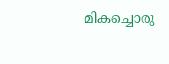മികച്ചൊരു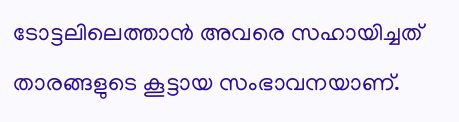ടോട്ടലിലെത്താന്‍ അവരെ സഹായിച്ചത് താരങ്ങളുടെ കൂട്ടായ സംഭാവനയാണ്.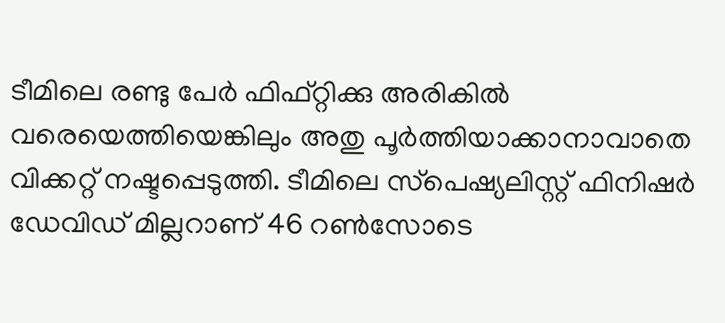ടീമിലെ രണ്ടു പേര്‍ ഫിഫ്റ്റിക്കു അരികില്‍ വരെയെത്തിയെങ്കിലും അതു പൂര്‍ത്തിയാക്കാനാവാതെ വിക്കറ്റ് നഷ്ടപ്പെടുത്തി. ടീമിലെ സ്‌പെഷ്യലിസ്റ്റ് ഫിനിഷര്‍ ഡേവിഡ് മില്ലറാണ് 46 റണ്‍സോടെ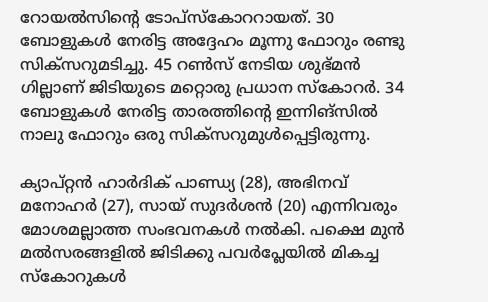റോയല്‍സിന്റെ ടോപ്‌സ്‌കോററായത്. 30 ബോളുകള്‍ നേരിട്ട അദ്ദേഹം മൂന്നു ഫോറും രണ്ടു സിക്‌സറുമടിച്ചു. 45 റണ്‍സ് നേടിയ ശുഭ്മന്‍ ഗില്ലാണ് ജിടിയുടെ മറ്റൊരു പ്രധാന സ്‌കോറര്‍. 34 ബോളുകള്‍ നേരിട്ട താരത്തിന്റെ ഇന്നിങ്‌സില്‍ നാലു ഫോറും ഒരു സിക്‌സറുമുള്‍പ്പെട്ടിരുന്നു.

ക്യാപ്റ്റന്‍ ഹാര്‍ദിക് പാണ്ഡ്യ (28), അഭിനവ് മനോഹര്‍ (27), സായ് സുദര്‍ശന്‍ (20) എന്നിവരും മോശമല്ലാത്ത സംഭവനകള്‍ നല്‍കി. പക്ഷെ മുന്‍ മല്‍സരങ്ങളില്‍ ജിടിക്കു പവര്‍പ്ലേയില്‍ മികച്ച സ്‌കോറുകള്‍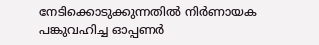നേടിക്കൊടുക്കുന്നതില്‍ നിര്‍ണായക പങ്കുവഹിച്ച ഓപ്പണര്‍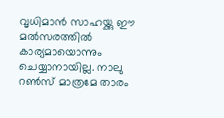വൃധിമാന്‍ സാഹയ്ക്കു ഈ മല്‍സരത്തില്‍ കാര്യമായൊന്നും ചെയ്യാനായില്ല. നാലു റണ്‍സ് മാത്രമേ താരം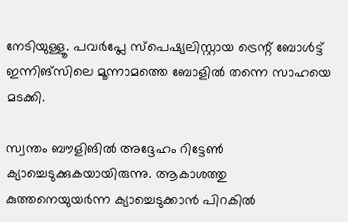നേടിയുള്ളൂ. പവര്‍പ്ലേ സ്‌പെഷ്യലിസ്റ്റായ ട്രെന്റ് ബോള്‍ട്ട് ഇന്നിങ്‌സിലെ മൂന്നാമത്തെ ബോളില്‍ തന്നെ സാഹയെ മടക്കി.

സ്വന്തം ബൗളിങില്‍ അദ്ദേഹം റിട്ടേണ്‍ ക്യാച്ചെടുക്കുകയായിരുന്നു. ആകാശത്തു കുത്തനെയുയര്‍ന്ന ക്യാച്ചെടുക്കാന്‍ പിറകില്‍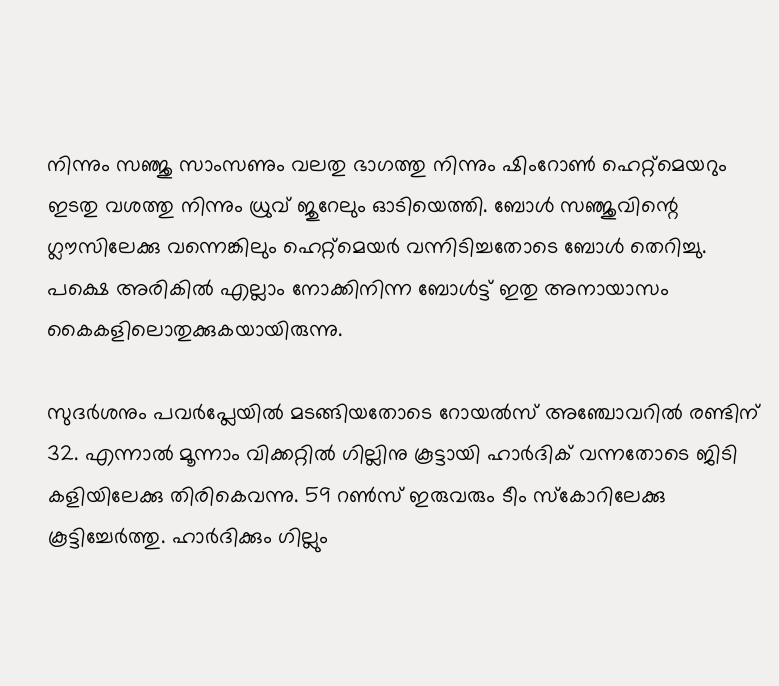നിന്നും സഞ്ജു സാംസണും വലതു ഭാഗത്തു നിന്നും ഷിംറോണ്‍ ഹെറ്റ്‌മെയറും ഇടതു വശത്തു നിന്നും ധ്രുവ് ജുറേലും ഓടിയെത്തി. ബോള്‍ സഞ്ജുവിന്റെ ഗ്ലൗസിലേക്കു വന്നെങ്കിലും ഹെറ്റ്‌മെയര്‍ വന്നിടിച്ചതോടെ ബോള്‍ തെറിച്ചു. പക്ഷെ അരികില്‍ എല്ലാം നോക്കിനിന്ന ബോള്‍ട്ട് ഇതു അനായാസം കൈകളിലൊതുക്കുകയായിരുന്നു.

സുദര്‍ശനും പവര്‍പ്ലേയില്‍ മടങ്ങിയതോടെ റോയല്‍സ് അഞ്ചോവറില്‍ രണ്ടിന് 32. എന്നാല്‍ മൂന്നാം വിക്കറ്റില്‍ ഗില്ലിനു കൂട്ടായി ഹാര്‍ദിക് വന്നതോടെ ജിടി കളിയിലേക്കു തിരികെവന്നു. 59 റണ്‍സ് ഇരുവരും ടീം സ്‌കോറിലേക്കു കൂട്ടിച്ചേര്‍ത്തു. ഹാര്‍ദിക്കും ഗില്ലും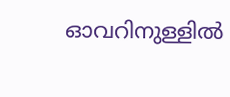ഓവറിനുള്ളില്‍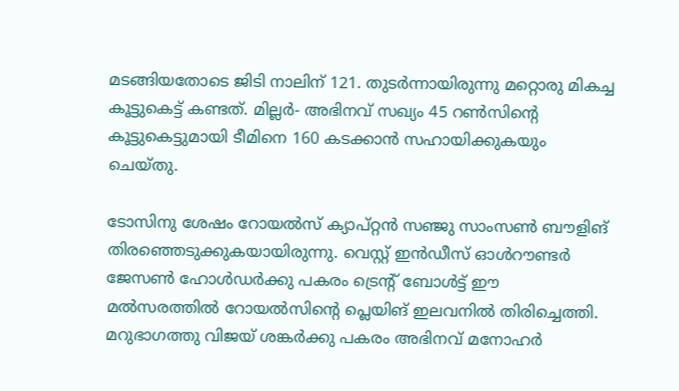മടങ്ങിയതോടെ ജിടി നാലിന് 121. തുടര്‍ന്നായിരുന്നു മറ്റൊരു മികച്ച കൂട്ടുകെട്ട് കണ്ടത്. മില്ലര്‍- അഭിനവ് സഖ്യം 45 റണ്‍സിന്റെ കൂട്ടുകെട്ടുമായി ടീമിനെ 160 കടക്കാന്‍ സഹായിക്കുകയും ചെയ്തു.

ടോസിനു ശേഷം റോയല്‍സ് ക്യാപ്റ്റന്‍ സഞ്ജു സാംസണ്‍ ബൗളിങ് തിരഞ്ഞെടുക്കുകയായിരുന്നു. വെസ്റ്റ് ഇന്‍ഡീസ് ഓള്‍റൗണ്ടര്‍ ജേസണ്‍ ഹോള്‍ഡര്‍ക്കു പകരം ട്രെന്റ് ബോള്‍ട്ട് ഈ മല്‍സരത്തില്‍ റോയല്‍സിന്റെ പ്ലെയിങ് ഇലവനില്‍ തിരിച്ചെത്തി. മറുഭാഗത്തു വിജയ് ശങ്കര്‍ക്കു പകരം അഭിനവ് മനോഹര്‍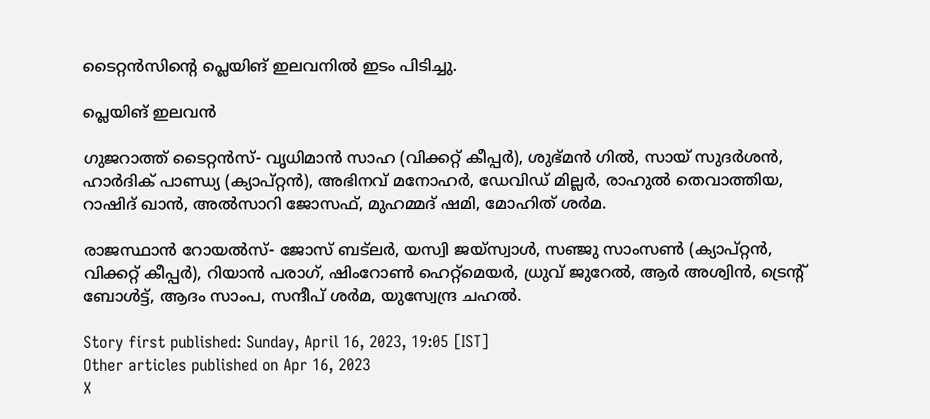ടൈറ്റന്‍സിന്റെ പ്ലെയിങ് ഇലവനില്‍ ഇടം പിടിച്ചു.

പ്ലെയിങ് ഇലവന്‍

ഗുജറാത്ത് ടൈറ്റന്‍സ്- വൃധിമാന്‍ സാഹ (വിക്കറ്റ് കീപ്പര്‍), ശുഭ്മന്‍ ഗില്‍, സായ് സുദര്‍ശന്‍, ഹാര്‍ദിക് പാണ്ഡ്യ (ക്യാപ്റ്റന്‍), അഭിനവ് മനോഹര്‍, ഡേവിഡ് മില്ലര്‍, രാഹുല്‍ തെവാത്തിയ, റാഷിദ് ഖാന്‍, അല്‍സാറി ജോസഫ്, മുഹമ്മദ് ഷമി, മോഹിത് ശര്‍മ.

രാജസ്ഥാന്‍ റോയല്‍സ്- ജോസ് ബട്‌ലര്‍, യസ്വി ജയ്‌സ്വാള്‍, സഞ്ജു സാംസണ്‍ (ക്യാപ്റ്റന്‍, വിക്കറ്റ് കീപ്പര്‍), റിയാന്‍ പരാഗ്, ഷിംറോണ്‍ ഹെറ്റ്‌മെയര്‍, ധ്രുവ് ജുറേല്‍, ആര്‍ അശ്വിന്‍, ട്രെന്റ് ബോള്‍ട്ട്, ആദം സാംപ, സന്ദീപ് ശര്‍മ, യുസ്വേന്ദ്ര ചഹല്‍.

Story first published: Sunday, April 16, 2023, 19:05 [IST]
Other articles published on Apr 16, 2023
X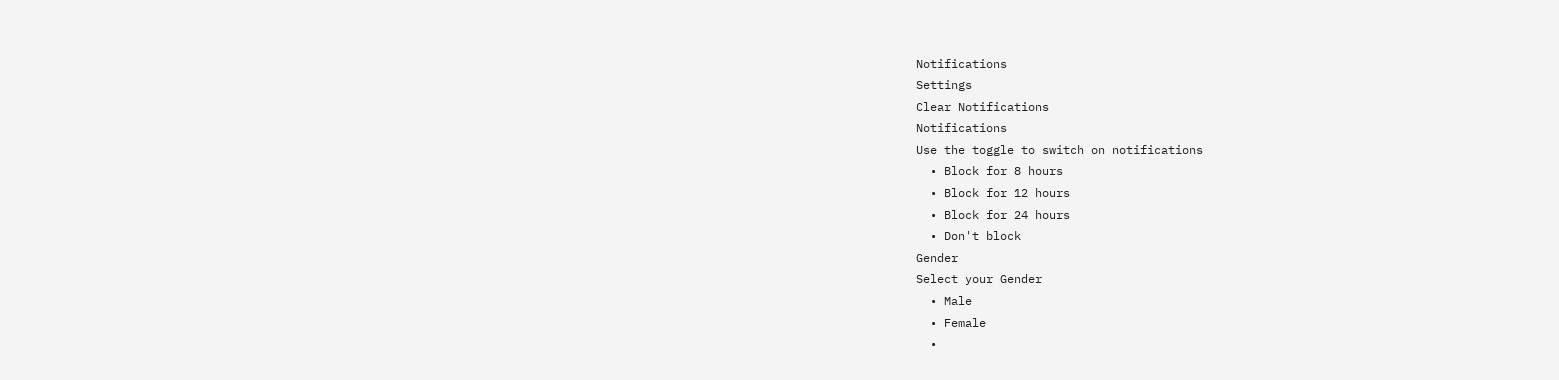Notifications
Settings
Clear Notifications
Notifications
Use the toggle to switch on notifications
  • Block for 8 hours
  • Block for 12 hours
  • Block for 24 hours
  • Don't block
Gender
Select your Gender
  • Male
  • Female
  •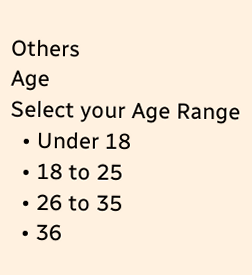Others
Age
Select your Age Range
  • Under 18
  • 18 to 25
  • 26 to 35
  • 36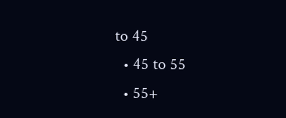to 45
  • 45 to 55
  • 55+